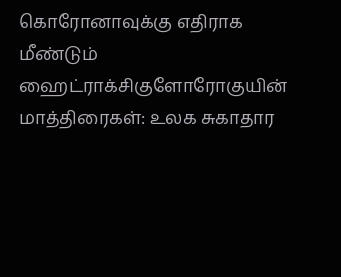கொரோனாவுக்கு எதிராக மீண்டும் ஹைட்ராக்சிகுளோரோகுயின் மாத்திரைகள்: உலக சுகாதார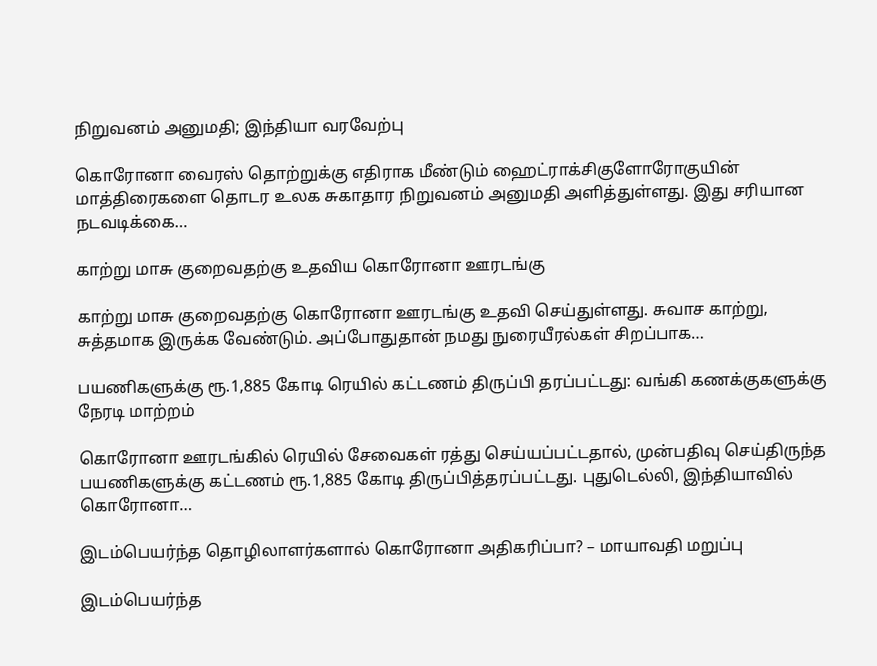நிறுவனம் அனுமதி; இந்தியா வரவேற்பு

கொரோனா வைரஸ் தொற்றுக்கு எதிராக மீண்டும் ஹைட்ராக்சிகுளோரோகுயின் மாத்திரைகளை தொடர உலக சுகாதார நிறுவனம் அனுமதி அளித்துள்ளது. இது சரியான நடவடிக்கை…

காற்று மாசு குறைவதற்கு உதவிய கொரோனா ஊரடங்கு

காற்று மாசு குறைவதற்கு கொரோனா ஊரடங்கு உதவி செய்துள்ளது. சுவாச காற்று, சுத்தமாக இருக்க வேண்டும். அப்போதுதான் நமது நுரையீரல்கள் சிறப்பாக…

பயணிகளுக்கு ரூ.1,885 கோடி ரெயில் கட்டணம் திருப்பி தரப்பட்டது: வங்கி கணக்குகளுக்கு நேரடி மாற்றம்

கொரோனா ஊரடங்கில் ரெயில் சேவைகள் ரத்து செய்யப்பட்டதால், முன்பதிவு செய்திருந்த பயணிகளுக்கு கட்டணம் ரூ.1,885 கோடி திருப்பித்தரப்பட்டது. புதுடெல்லி, இந்தியாவில் கொரோனா…

இடம்பெயர்ந்த தொழிலாளர்களால் கொரோனா அதிகரிப்பா? – மாயாவதி மறுப்பு

இடம்பெயர்ந்த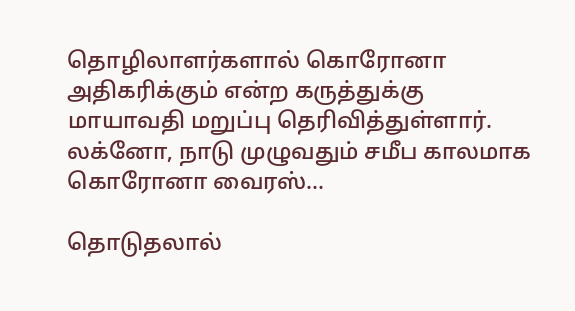தொழிலாளர்களால் கொரோனா அதிகரிக்கும் என்ற கருத்துக்கு மாயாவதி மறுப்பு தெரிவித்துள்ளார். லக்னோ, நாடு முழுவதும் சமீப காலமாக கொரோனா வைரஸ்…

தொடுதலால்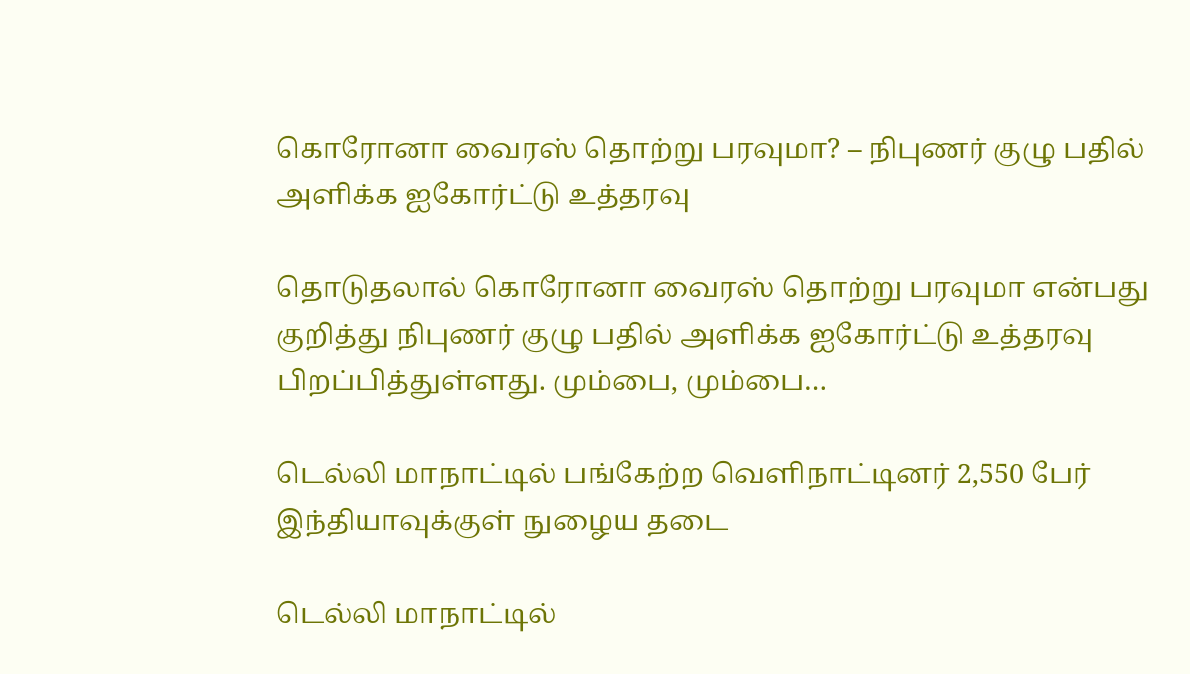கொரோனா வைரஸ் தொற்று பரவுமா? – நிபுணர் குழு பதில் அளிக்க ஐகோர்ட்டு உத்தரவு

தொடுதலால் கொரோனா வைரஸ் தொற்று பரவுமா என்பது குறித்து நிபுணர் குழு பதில் அளிக்க ஐகோர்ட்டு உத்தரவு பிறப்பித்துள்ளது. மும்பை, மும்பை…

டெல்லி மாநாட்டில் பங்கேற்ற வெளிநாட்டினர் 2,550 பேர் இந்தியாவுக்குள் நுழைய தடை

டெல்லி மாநாட்டில்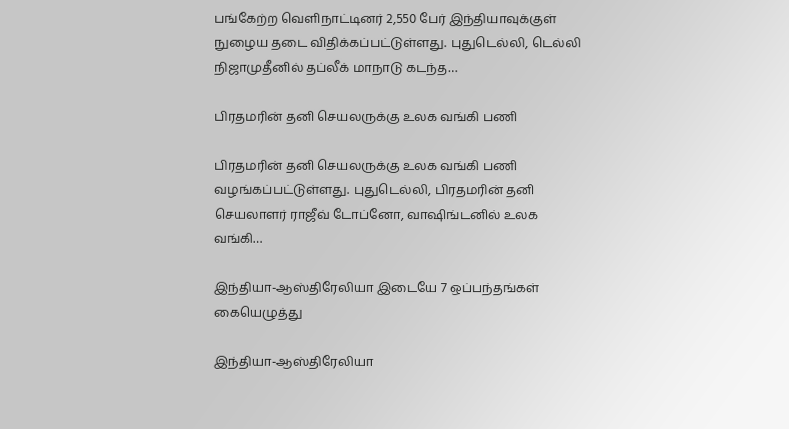பங்கேற்ற வெளிநாட்டினர் 2,550 பேர் இந்தியாவுக்குள் நுழைய தடை விதிக்கப்பட்டுள்ளது. புதுடெல்லி, டெல்லி நிஜாமுதீனில் தப்லீக் மாநாடு கடந்த…

பிரதமரின் தனி செயலருக்கு உலக வங்கி பணி

பிரதமரின் தனி செயலருக்கு உலக வங்கி பணி வழங்கப்பட்டுள்ளது. புதுடெல்லி, பிரதமரின் தனி செயலாளர் ராஜீவ் டோப்னோ, வாஷிங்டனில் உலக வங்கி…

இந்தியா-ஆஸ்திரேலியா இடையே 7 ஒப்பந்தங்கள் கையெழுத்து

இந்தியா-ஆஸ்திரேலியா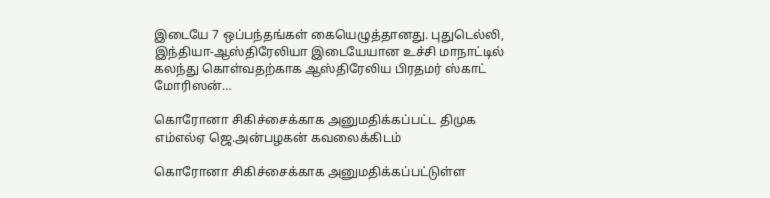இடையே 7 ஒப்பந்தங்கள் கையெழுத்தானது. புதுடெல்லி, இந்தியா-ஆஸ்திரேலியா இடையேயான உச்சி மாநாட்டில் கலந்து கொள்வதற்காக ஆஸ்திரேலிய பிரதமர் ஸ்காட் மோரிஸன்…

கொரோனா சிகிச்சைக்காக அனுமதிக்கப்பட்ட திமுக எம்எல்ஏ ஜெ.அன்பழகன் கவலைக்கிடம்

கொரோனா சிகிச்சைக்காக அனுமதிக்கப்பட்டுள்ள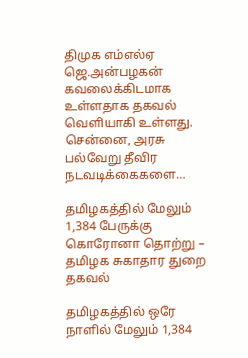திமுக எம்எல்ஏ ஜெ.அன்பழகன் கவலைக்கிடமாக உள்ளதாக தகவல் வெளியாகி உள்ளது. சென்னை, அரசு பல்வேறு தீவிர நடவடிக்கைகளை…

தமிழகத்தில் மேலும் 1,384 பேருக்கு கொரோனா தொற்று – தமிழக சுகாதார துறை தகவல்

தமிழகத்தில் ஒரே நாளில் மேலும் 1,384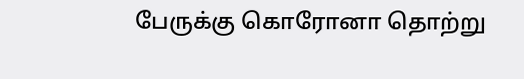பேருக்கு கொரோனா தொற்று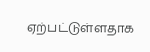ஏற்பட்டுள்ளதாக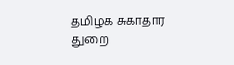தமிழக சுகாதார துறை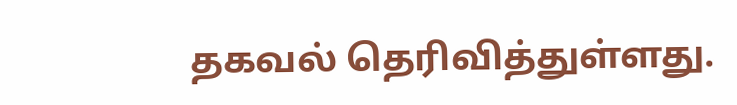தகவல் தெரிவித்துள்ளது.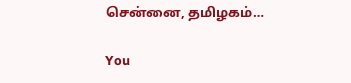சென்னை, தமிழகம்…

You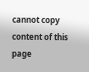cannot copy content of this page